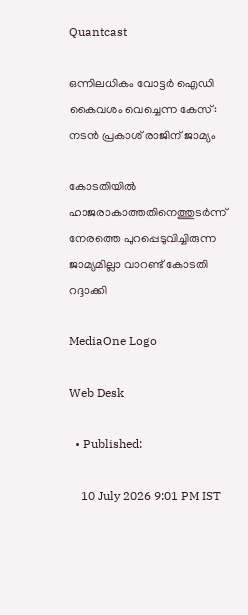Quantcast

ഒന്നിലധികം വോട്ടർ ഐഡി കൈവശം വെച്ചെന്ന കേസ്: നടൻ പ്രകാശ് രാജിന് ജാമ്യം

കോടതിയിൽ ഹാജരാകാത്തതിനെത്തുടർന്ന് നേരത്തെ പുറപ്പെടുവിച്ചിരുന്ന ജാമ്യമില്ലാ വാറണ്ട് കോടതി റദ്ദാക്കി

MediaOne Logo

Web Desk

  • Published:

    10 July 2026 9:01 PM IST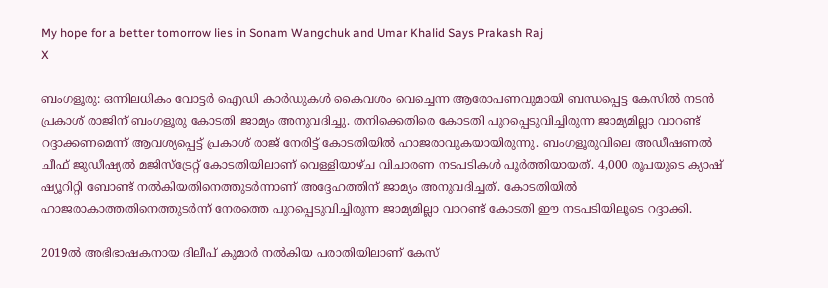My hope for a better tomorrow lies in Sonam Wangchuk and Umar Khalid Says Prakash Raj
X

ബംഗളൂരു: ഒന്നിലധികം വോട്ടർ ഐഡി കാർഡുകൾ കൈവശം വെച്ചെന്ന ആരോപണവുമായി ബന്ധപ്പെട്ട കേസിൽ നടൻ പ്രകാശ് രാജിന് ബംഗളൂരു കോടതി ജാമ്യം അനുവദിച്ചു. തനിക്കെതിരെ കോടതി പുറപ്പെടുവിച്ചിരുന്ന ജാമ്യമില്ലാ വാറണ്ട് റദ്ദാക്കണമെന്ന് ആവശ്യപ്പെട്ട് പ്രകാശ് രാജ് നേരിട്ട് കോടതിയിൽ ഹാജരാവുകയായിരുന്നു. ബംഗളൂരുവിലെ അഡീഷണൽ ചീഫ് ജുഡീഷ്യൽ മജിസ്‌ട്രേറ്റ് കോടതിയിലാണ് വെള്ളിയാഴ്ച വിചാരണ നടപടികൾ പൂർത്തിയായത്. 4,000 രൂപയുടെ ക്യാഷ് ഷ്യൂറിറ്റി ബോണ്ട് നൽകിയതിനെത്തുടർന്നാണ് അദ്ദേഹത്തിന് ജാമ്യം അനുവദിച്ചത്. കോടതിയിൽ ഹാജരാകാത്തതിനെത്തുടർന്ന് നേരത്തെ പുറപ്പെടുവിച്ചിരുന്ന ജാമ്യമില്ലാ വാറണ്ട് കോടതി ഈ നടപടിയിലൂടെ റദ്ദാക്കി.

2019ൽ അഭിഭാഷകനായ ദിലീപ് കുമാർ നൽകിയ പരാതിയിലാണ് കേസ്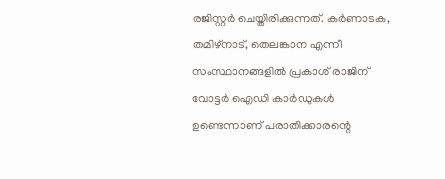രജിസ്റ്റർ ചെയ്തിരിക്കുന്നത്. കർണാടക, തമിഴ്‌നാട്, തെലങ്കാന എന്നീ സംസ്ഥാനങ്ങളിൽ പ്രകാശ് രാജിന് വോട്ടർ ഐഡി കാർഡുകൾ ഉണ്ടെന്നാണ് പരാതിക്കാരന്റെ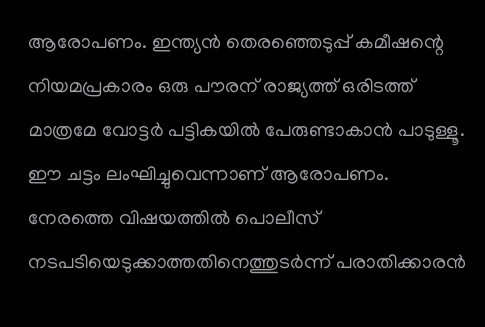ആരോപണം. ഇന്ത്യൻ തെരഞ്ഞെടുപ്പ് കമീഷന്റെ നിയമപ്രകാരം ഒരു പൗരന് രാജ്യത്ത് ഒരിടത്ത് മാത്രമേ വോട്ടർ പട്ടികയിൽ പേരുണ്ടാകാൻ പാടുള്ളൂ. ഈ ചട്ടം ലംഘിച്ചുവെന്നാണ് ആരോപണം. നേരത്തെ വിഷയത്തിൽ പൊലീസ് നടപടിയെടുക്കാത്തതിനെത്തുടർന്ന് പരാതിക്കാരൻ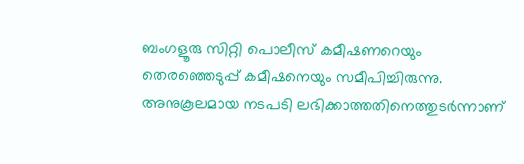ബംഗളൂരു സിറ്റി പൊലീസ് കമീഷണറെയും തെരഞ്ഞെടുപ്പ് കമീഷനെയും സമീപിച്ചിരുന്നു. അനുകൂലമായ നടപടി ലഭിക്കാത്തതിനെത്തുടർന്നാണ്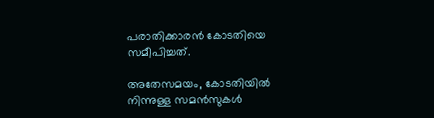പരാതിക്കാരൻ കോടതിയെ സമീപിച്ചത്.

അതേസമയം, കോടതിയിൽ നിന്നുള്ള സമൻസുകൾ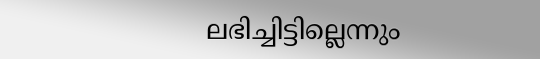ലഭിച്ചിട്ടില്ലെന്നും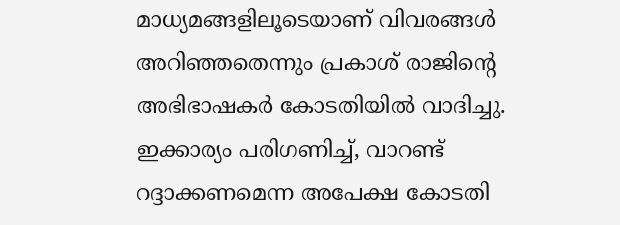മാധ്യമങ്ങളിലൂടെയാണ് വിവരങ്ങൾ അറിഞ്ഞതെന്നും പ്രകാശ് രാജിന്റെ അഭിഭാഷകർ കോടതിയിൽ വാദിച്ചു. ഇക്കാര്യം പരിഗണിച്ച്, വാറണ്ട് റദ്ദാക്കണമെന്ന അപേക്ഷ കോടതി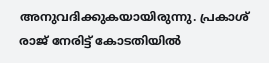അനുവദിക്കുകയായിരുന്നു. പ്രകാശ് രാജ് നേരിട്ട് കോടതിയിൽ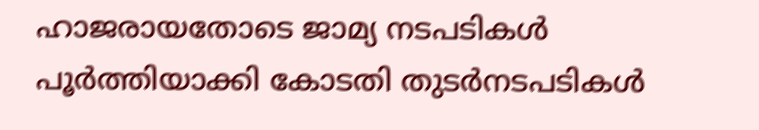ഹാജരായതോടെ ജാമ്യ നടപടികൾ പൂർത്തിയാക്കി കോടതി തുടർനടപടികൾ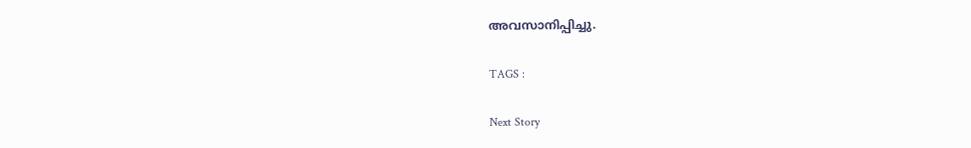അവസാനിപ്പിച്ചു.

TAGS :

Next Story